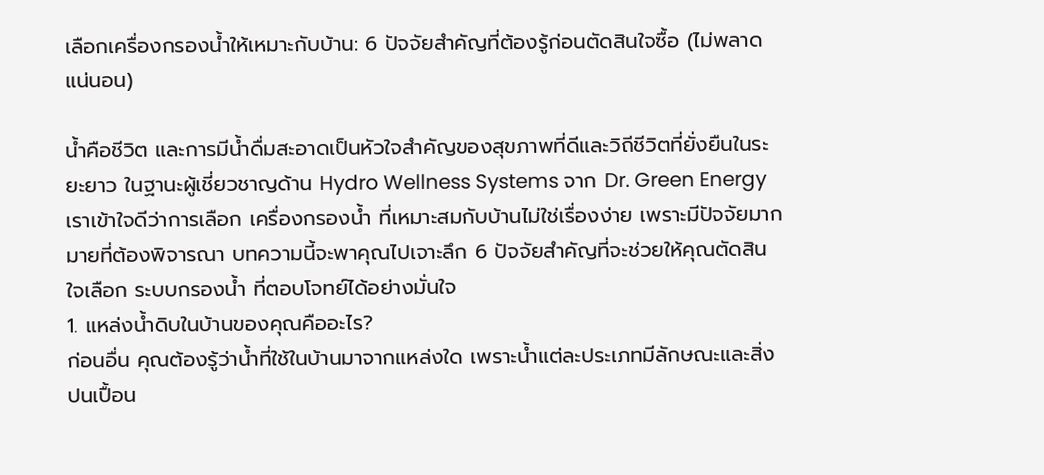เลือกเครื่องกรองน้ำให้เหมาะกับบ้าน: 6 ปัจจัยสำคัญที่ต้องรู้ก่อนตัดสินใจซื้อ (ไม่พลาดแน่นอน)

น้ำคือชีวิต และการมีน้ำดื่มสะอาดเป็นหัวใจสำคัญของสุขภาพที่ดีและวิถีชีวิตที่ยั่งยืนในระยะยาว ในฐานะผู้เชี่ยวชาญด้าน Hydro Wellness Systems จาก Dr. Green Energy เราเข้าใจดีว่าการเลือก เครื่องกรองน้ำ ที่เหมาะสมกับบ้านไม่ใช่เรื่องง่าย เพราะมีปัจจัยมากมายที่ต้องพิจารณา บทความนี้จะพาคุณไปเจาะลึก 6 ปัจจัยสำคัญที่จะช่วยให้คุณตัดสินใจเลือก ระบบกรองน้ำ ที่ตอบโจทย์ได้อย่างมั่นใจ
1. แหล่งน้ำดิบในบ้านของคุณคืออะไร?
ก่อนอื่น คุณต้องรู้ว่าน้ำที่ใช้ในบ้านมาจากแหล่งใด เพราะน้ำแต่ละประเภทมีลักษณะและสิ่งปนเปื้อน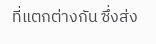ที่แตกต่างกัน ซึ่งส่ง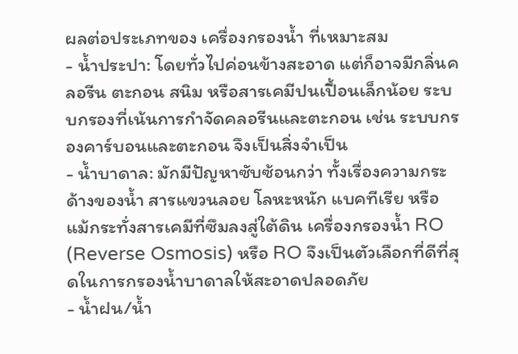ผลต่อประเภทของ เครื่องกรองน้ำ ที่เหมาะสม
- น้ำประปา: โดยทั่วไปค่อนข้างสะอาด แต่ก็อาจมีกลิ่นคลอรีน ตะกอน สนิม หรือสารเคมีปนเปื้อนเล็กน้อย ระบบกรองที่เน้นการกำจัดคลอรีนและตะกอน เช่น ระบบกรองคาร์บอนและตะกอน จึงเป็นสิ่งจำเป็น
- น้ำบาดาล: มักมีปัญหาซับซ้อนกว่า ทั้งเรื่องความกระด้างของน้ำ สารแขวนลอย โลหะหนัก แบคทีเรีย หรือแม้กระทั่งสารเคมีที่ซึมลงสู่ใต้ดิน เครื่องกรองน้ำ RO (Reverse Osmosis) หรือ RO จึงเป็นตัวเลือกที่ดีที่สุดในการกรองน้ำบาดาลให้สะอาดปลอดภัย
- น้ำฝน/น้ำ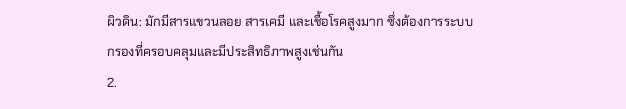ผิวดิน: มักมีสารแขวนลอย สารเคมี และเชื้อโรคสูงมาก ซึ่งต้องการระบบกรองที่ครอบคลุมและมีประสิทธิภาพสูงเช่นกัน
2.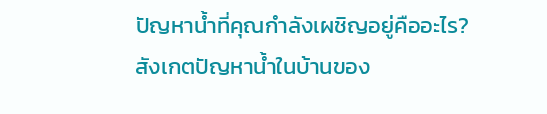ปัญหาน้ำที่คุณกำลังเผชิญอยู่คืออะไร?
สังเกตปัญหาน้ำในบ้านของ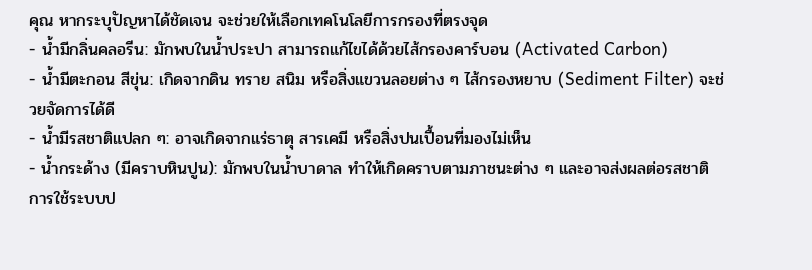คุณ หากระบุปัญหาได้ชัดเจน จะช่วยให้เลือกเทคโนโลยีการกรองที่ตรงจุด
- น้ำมีกลิ่นคลอรีน: มักพบในน้ำประปา สามารถแก้ไขได้ด้วยไส้กรองคาร์บอน (Activated Carbon)
- น้ำมีตะกอน สีขุ่น: เกิดจากดิน ทราย สนิม หรือสิ่งแขวนลอยต่าง ๆ ไส้กรองหยาบ (Sediment Filter) จะช่วยจัดการได้ดี
- น้ำมีรสชาติแปลก ๆ: อาจเกิดจากแร่ธาตุ สารเคมี หรือสิ่งปนเปื้อนที่มองไม่เห็น
- น้ำกระด้าง (มีคราบหินปูน): มักพบในน้ำบาดาล ทำให้เกิดคราบตามภาชนะต่าง ๆ และอาจส่งผลต่อรสชาติ การใช้ระบบป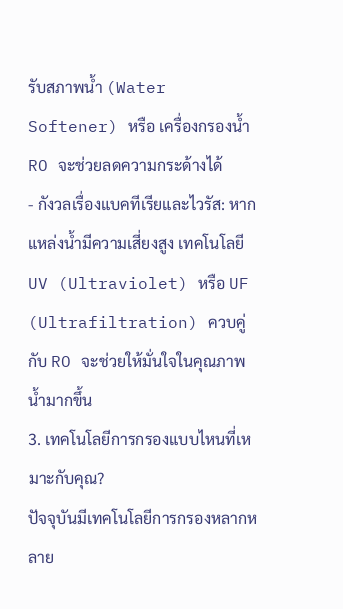รับสภาพน้ำ (Water Softener) หรือ เครื่องกรองน้ำ RO จะช่วยลดความกระด้างได้
- กังวลเรื่องแบคทีเรียและไวรัส: หากแหล่งน้ำมีความเสี่ยงสูง เทคโนโลยี UV (Ultraviolet) หรือ UF (Ultrafiltration) ควบคู่กับ RO จะช่วยให้มั่นใจในคุณภาพน้ำมากขึ้น
3. เทคโนโลยีการกรองแบบไหนที่เหมาะกับคุณ?
ปัจจุบันมีเทคโนโลยีการกรองหลากหลาย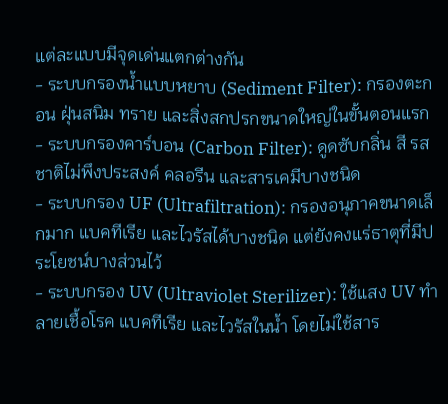แต่ละแบบมีจุดเด่นแตกต่างกัน
- ระบบกรองน้ำแบบหยาบ (Sediment Filter): กรองตะกอน ฝุ่นสนิม ทราย และสิ่งสกปรกขนาดใหญ่ในขั้นตอนแรก
- ระบบกรองคาร์บอน (Carbon Filter): ดูดซับกลิ่น สี รสชาติไม่พึงประสงค์ คลอรีน และสารเคมีบางชนิด
- ระบบกรอง UF (Ultrafiltration): กรองอนุภาคขนาดเล็กมาก แบคทีเรีย และไวรัสได้บางชนิด แต่ยังคงแร่ธาตุที่มีประโยชน์บางส่วนไว้
- ระบบกรอง UV (Ultraviolet Sterilizer): ใช้แสง UV ทำลายเชื้อโรค แบคทีเรีย และไวรัสในน้ำ โดยไม่ใช้สาร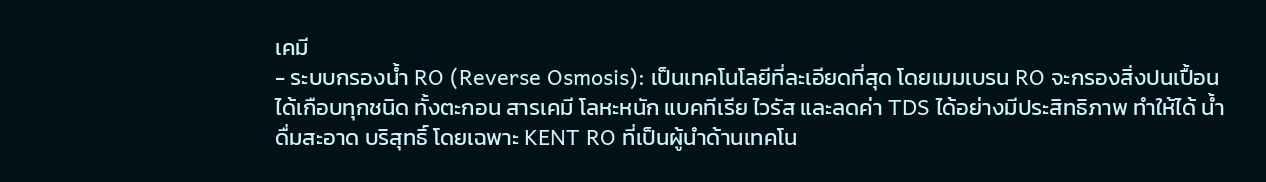เคมี
- ระบบกรองน้ำ RO (Reverse Osmosis): เป็นเทคโนโลยีที่ละเอียดที่สุด โดยเมมเบรน RO จะกรองสิ่งปนเปื้อนได้เกือบทุกชนิด ทั้งตะกอน สารเคมี โลหะหนัก แบคทีเรีย ไวรัส และลดค่า TDS ได้อย่างมีประสิทธิภาพ ทำให้ได้ น้ำดื่มสะอาด บริสุทธิ์ โดยเฉพาะ KENT RO ที่เป็นผู้นำด้านเทคโน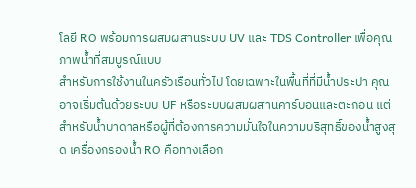โลยี RO พร้อมการผสมผสานระบบ UV และ TDS Controller เพื่อคุณภาพน้ำที่สมบูรณ์แบบ
สำหรับการใช้งานในครัวเรือนทั่วไป โดยเฉพาะในพื้นที่ที่มีน้ำประปา คุณอาจเริ่มต้นด้วยระบบ UF หรือระบบผสมผสานคาร์บอนและตะกอน แต่สำหรับน้ำบาดาลหรือผู้ที่ต้องการความมั่นใจในความบริสุทธิ์ของน้ำสูงสุด เครื่องกรองน้ำ RO คือทางเลือก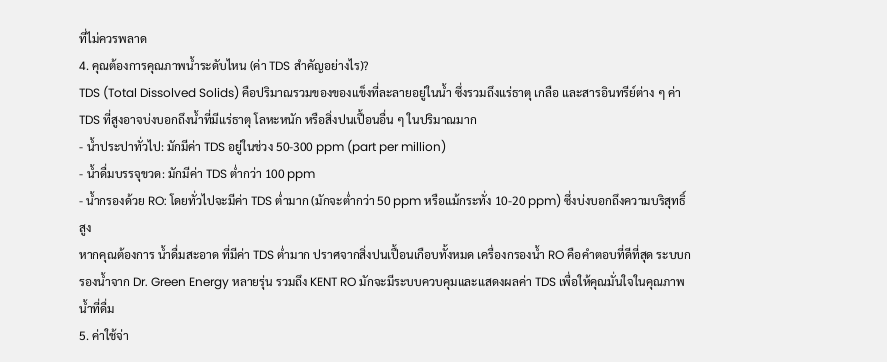ที่ไม่ควรพลาด
4. คุณต้องการคุณภาพน้ำระดับไหน (ค่า TDS สำคัญอย่างไร)?
TDS (Total Dissolved Solids) คือปริมาณรวมของของแข็งที่ละลายอยู่ในน้ำ ซึ่งรวมถึงแร่ธาตุ เกลือ และสารอินทรีย์ต่าง ๆ ค่า TDS ที่สูงอาจบ่งบอกถึงน้ำที่มีแร่ธาตุ โลหะหนัก หรือสิ่งปนเปื้อนอื่น ๆ ในปริมาณมาก
- น้ำประปาทั่วไป: มักมีค่า TDS อยู่ในช่วง 50-300 ppm (part per million)
- น้ำดื่มบรรจุขวด: มักมีค่า TDS ต่ำกว่า 100 ppm
- น้ำกรองด้วย RO: โดยทั่วไปจะมีค่า TDS ต่ำมาก (มักจะต่ำกว่า 50 ppm หรือแม้กระทั่ง 10-20 ppm) ซึ่งบ่งบอกถึงความบริสุทธิ์สูง
หากคุณต้องการ น้ำดื่มสะอาด ที่มีค่า TDS ต่ำมาก ปราศจากสิ่งปนเปื้อนเกือบทั้งหมด เครื่องกรองน้ำ RO คือคำตอบที่ดีที่สุด ระบบกรองน้ำจาก Dr. Green Energy หลายรุ่น รวมถึง KENT RO มักจะมีระบบควบคุมและแสดงผลค่า TDS เพื่อให้คุณมั่นใจในคุณภาพน้ำที่ดื่ม
5. ค่าใช้จ่า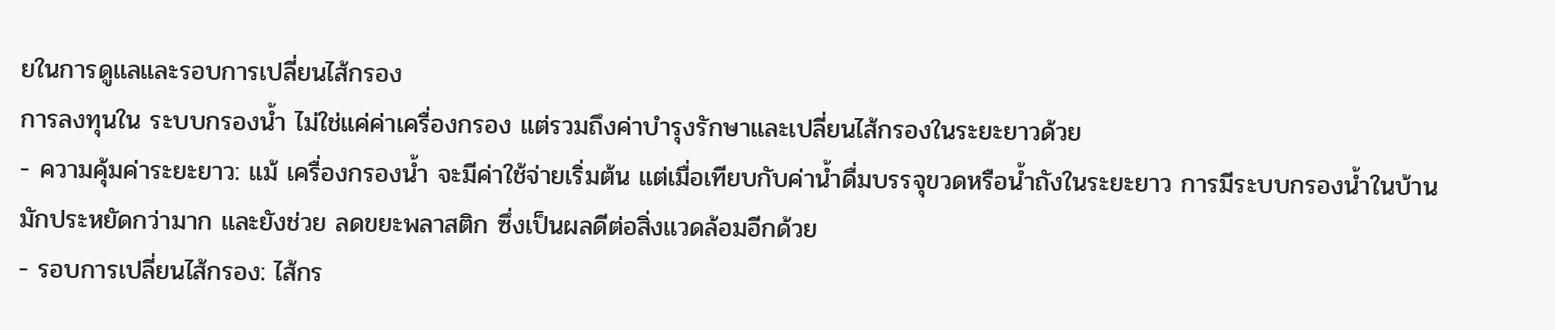ยในการดูแลและรอบการเปลี่ยนไส้กรอง
การลงทุนใน ระบบกรองน้ำ ไม่ใช่แค่ค่าเครื่องกรอง แต่รวมถึงค่าบำรุงรักษาและเปลี่ยนไส้กรองในระยะยาวด้วย
- ความคุ้มค่าระยะยาว: แม้ เครื่องกรองน้ำ จะมีค่าใช้จ่ายเริ่มต้น แต่เมื่อเทียบกับค่าน้ำดื่มบรรจุขวดหรือน้ำถังในระยะยาว การมีระบบกรองน้ำในบ้านมักประหยัดกว่ามาก และยังช่วย ลดขยะพลาสติก ซึ่งเป็นผลดีต่อสิ่งแวดล้อมอีกด้วย
- รอบการเปลี่ยนไส้กรอง: ไส้กร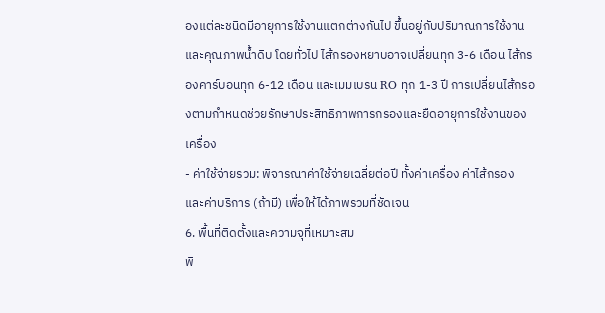องแต่ละชนิดมีอายุการใช้งานแตกต่างกันไป ขึ้นอยู่กับปริมาณการใช้งานและคุณภาพน้ำดิบ โดยทั่วไป ไส้กรองหยาบอาจเปลี่ยนทุก 3-6 เดือน ไส้กรองคาร์บอนทุก 6-12 เดือน และเมมเบรน RO ทุก 1-3 ปี การเปลี่ยนไส้กรองตามกำหนดช่วยรักษาประสิทธิภาพการกรองและยืดอายุการใช้งานของเครื่อง
- ค่าใช้จ่ายรวม: พิจารณาค่าใช้จ่ายเฉลี่ยต่อปี ทั้งค่าเครื่อง ค่าไส้กรอง และค่าบริการ (ถ้ามี) เพื่อให้ได้ภาพรวมที่ชัดเจน
6. พื้นที่ติดตั้งและความจุที่เหมาะสม
พิ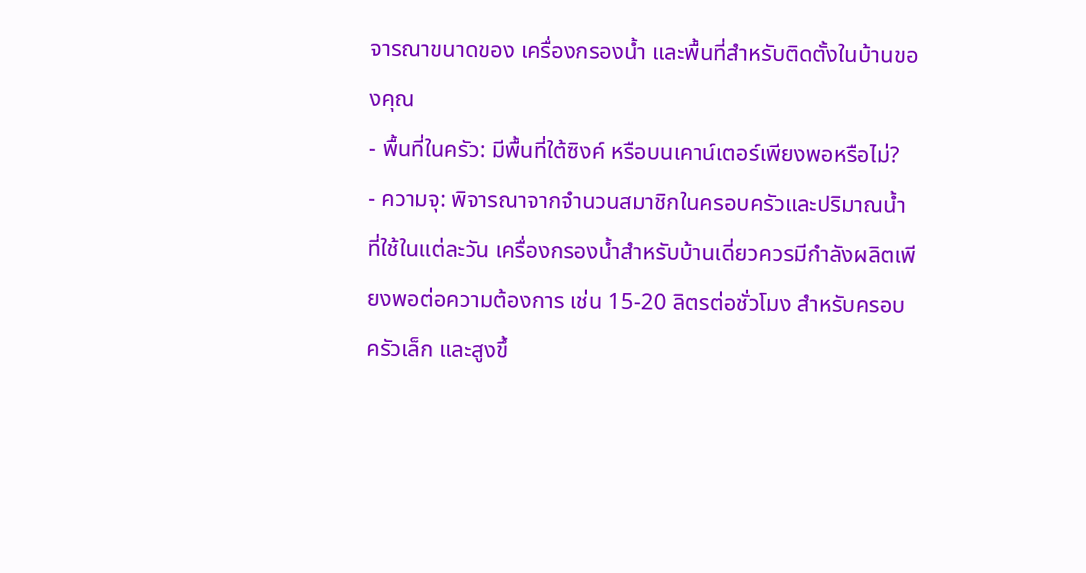จารณาขนาดของ เครื่องกรองน้ำ และพื้นที่สำหรับติดตั้งในบ้านของคุณ
- พื้นที่ในครัว: มีพื้นที่ใต้ซิงค์ หรือบนเคาน์เตอร์เพียงพอหรือไม่?
- ความจุ: พิจารณาจากจำนวนสมาชิกในครอบครัวและปริมาณน้ำที่ใช้ในแต่ละวัน เครื่องกรองน้ำสำหรับบ้านเดี่ยวควรมีกำลังผลิตเพียงพอต่อความต้องการ เช่น 15-20 ลิตรต่อชั่วโมง สำหรับครอบครัวเล็ก และสูงขึ้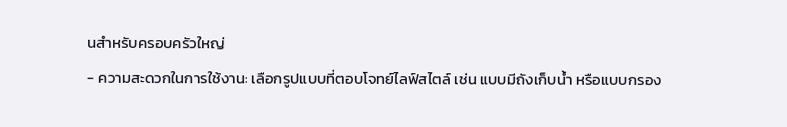นสำหรับครอบครัวใหญ่
- ความสะดวกในการใช้งาน: เลือกรูปแบบที่ตอบโจทย์ไลฟ์สไตล์ เช่น แบบมีถังเก็บน้ำ หรือแบบกรอง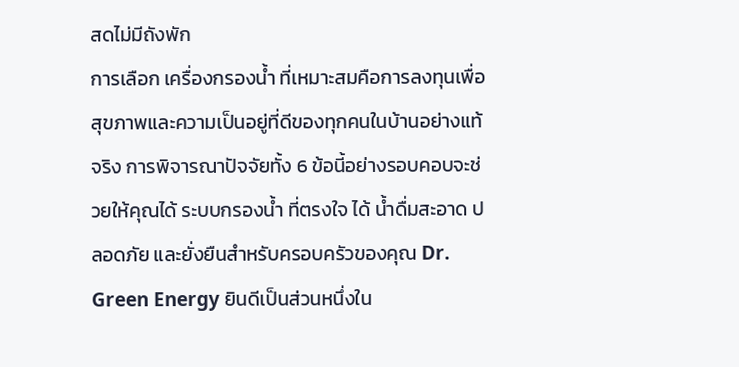สดไม่มีถังพัก
การเลือก เครื่องกรองน้ำ ที่เหมาะสมคือการลงทุนเพื่อสุขภาพและความเป็นอยู่ที่ดีของทุกคนในบ้านอย่างแท้จริง การพิจารณาปัจจัยทั้ง 6 ข้อนี้อย่างรอบคอบจะช่วยให้คุณได้ ระบบกรองน้ำ ที่ตรงใจ ได้ น้ำดื่มสะอาด ปลอดภัย และยั่งยืนสำหรับครอบครัวของคุณ Dr. Green Energy ยินดีเป็นส่วนหนึ่งใน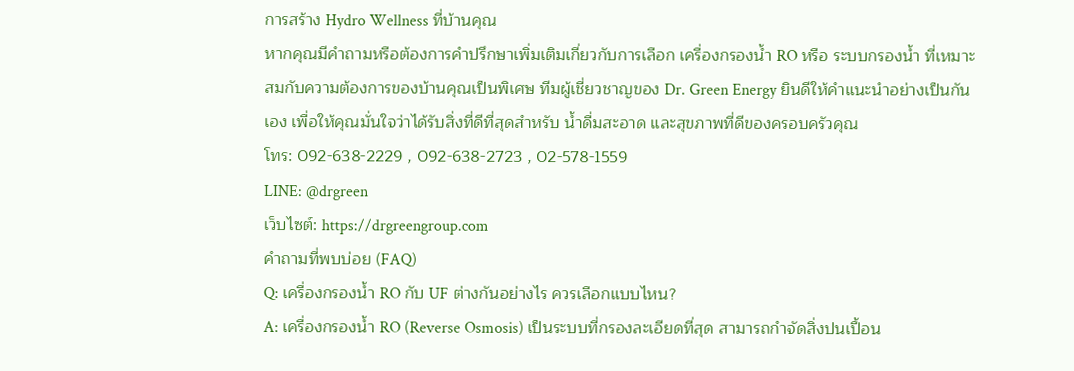การสร้าง Hydro Wellness ที่บ้านคุณ
หากคุณมีคำถามหรือต้องการคำปรึกษาเพิ่มเติมเกี่ยวกับการเลือก เครื่องกรองน้ำ RO หรือ ระบบกรองน้ำ ที่เหมาะสมกับความต้องการของบ้านคุณเป็นพิเศษ ทีมผู้เชี่ยวชาญของ Dr. Green Energy ยินดีให้คำแนะนำอย่างเป็นกันเอง เพื่อให้คุณมั่นใจว่าได้รับสิ่งที่ดีที่สุดสำหรับ น้ำดื่มสะอาด และสุขภาพที่ดีของครอบครัวคุณ
โทร: 092-638-2229 , 092-638-2723 , 02-578-1559
LINE: @drgreen
เว็บไซต์: https://drgreengroup.com
คำถามที่พบบ่อย (FAQ)
Q: เครื่องกรองน้ำ RO กับ UF ต่างกันอย่างไร ควรเลือกแบบไหน?
A: เครื่องกรองน้ำ RO (Reverse Osmosis) เป็นระบบที่กรองละเอียดที่สุด สามารถกำจัดสิ่งปนเปื้อน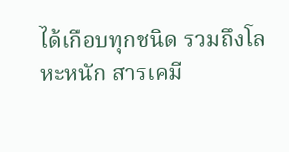ได้เกือบทุกชนิด รวมถึงโลหะหนัก สารเคมี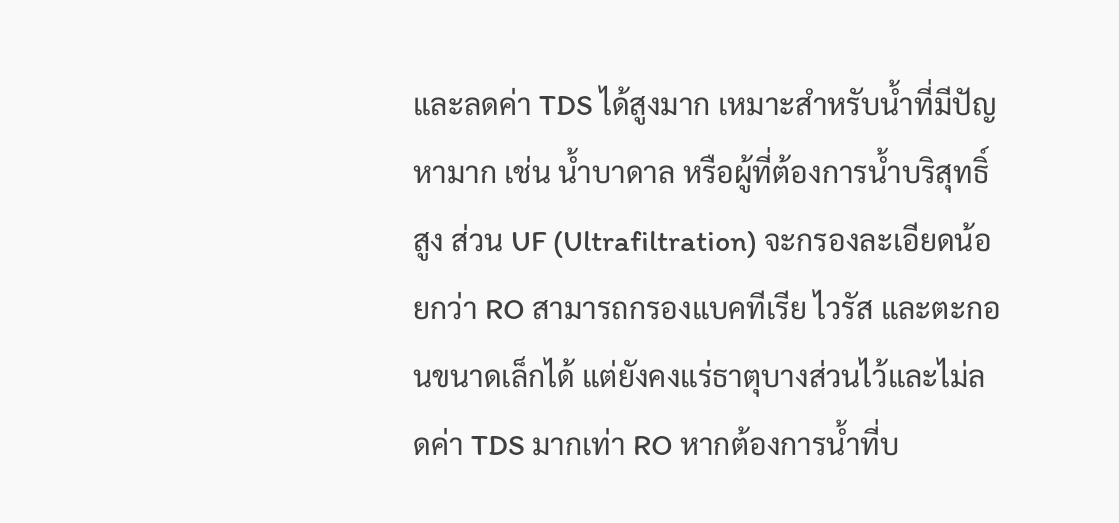และลดค่า TDS ได้สูงมาก เหมาะสำหรับน้ำที่มีปัญหามาก เช่น น้ำบาดาล หรือผู้ที่ต้องการน้ำบริสุทธิ์สูง ส่วน UF (Ultrafiltration) จะกรองละเอียดน้อยกว่า RO สามารถกรองแบคทีเรีย ไวรัส และตะกอนขนาดเล็กได้ แต่ยังคงแร่ธาตุบางส่วนไว้และไม่ลดค่า TDS มากเท่า RO หากต้องการน้ำที่บ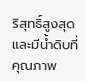ริสุทธิ์สูงสุดและมีน้ำดิบที่คุณภาพ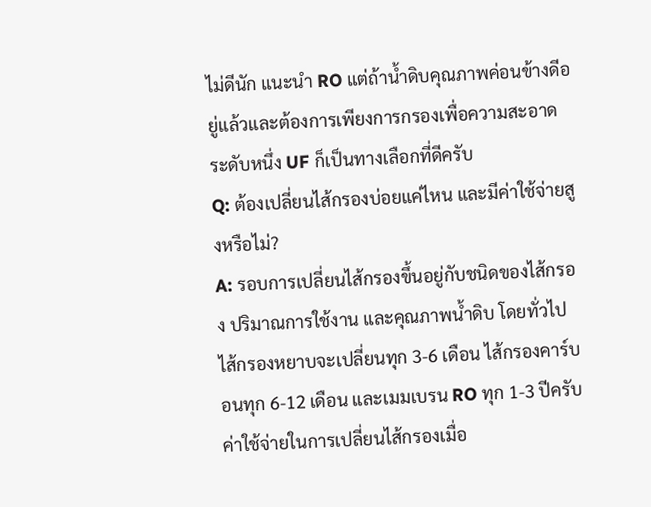ไม่ดีนัก แนะนำ RO แต่ถ้าน้ำดิบคุณภาพค่อนข้างดีอยู่แล้วและต้องการเพียงการกรองเพื่อความสะอาดระดับหนึ่ง UF ก็เป็นทางเลือกที่ดีครับ
Q: ต้องเปลี่ยนไส้กรองบ่อยแค่ไหน และมีค่าใช้จ่ายสูงหรือไม่?
A: รอบการเปลี่ยนไส้กรองขึ้นอยู่กับชนิดของไส้กรอง ปริมาณการใช้งาน และคุณภาพน้ำดิบ โดยทั่วไป ไส้กรองหยาบจะเปลี่ยนทุก 3-6 เดือน ไส้กรองคาร์บอนทุก 6-12 เดือน และเมมเบรน RO ทุก 1-3 ปีครับ ค่าใช้จ่ายในการเปลี่ยนไส้กรองเมื่อ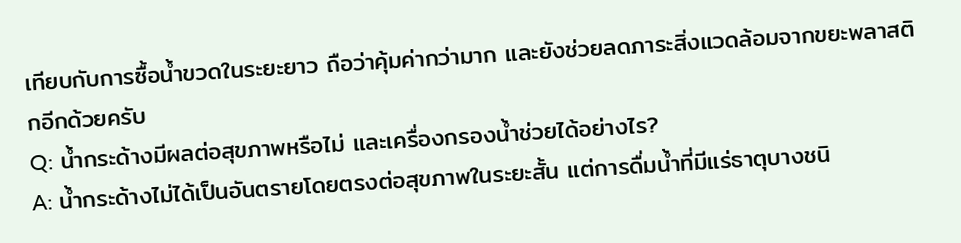เทียบกับการซื้อน้ำขวดในระยะยาว ถือว่าคุ้มค่ากว่ามาก และยังช่วยลดภาระสิ่งแวดล้อมจากขยะพลาสติกอีกด้วยครับ
Q: น้ำกระด้างมีผลต่อสุขภาพหรือไม่ และเครื่องกรองน้ำช่วยได้อย่างไร?
A: น้ำกระด้างไม่ได้เป็นอันตรายโดยตรงต่อสุขภาพในระยะสั้น แต่การดื่มน้ำที่มีแร่ธาตุบางชนิ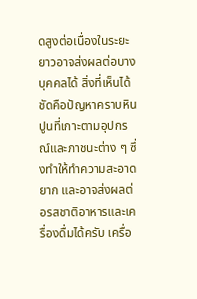ดสูงต่อเนื่องในระยะยาวอาจส่งผลต่อบางบุคคลได้ สิ่งที่เห็นได้ชัดคือปัญหาคราบหินปูนที่เกาะตามอุปกรณ์และภาชนะต่าง ๆ ซึ่งทำให้ทำความสะอาดยาก และอาจส่งผลต่อรสชาติอาหารและเครื่องดื่มได้ครับ เครื่อ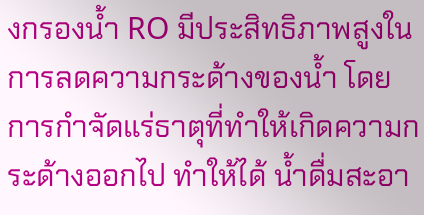งกรองน้ำ RO มีประสิทธิภาพสูงในการลดความกระด้างของน้ำ โดยการกำจัดแร่ธาตุที่ทำให้เกิดความกระด้างออกไป ทำให้ได้ น้ำดื่มสะอา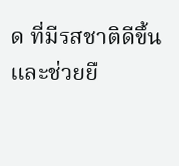ด ที่มีรสชาติดีขึ้น และช่วยยื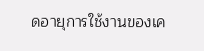ดอายุการใช้งานของเค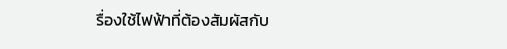รื่องใช้ไฟฟ้าที่ต้องสัมผัสกับ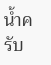น้ำครับ